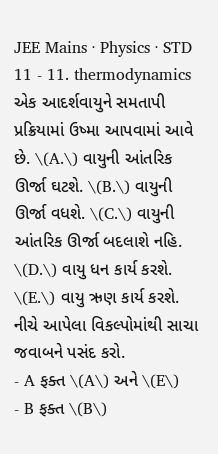JEE Mains · Physics · STD 11 - 11. thermodynamics
એક આદર્શવાયુને સમતાપી પ્રક્રિયામાં ઉષ્મા આપવામાં આવે છે. \(A.\) વાયુની આંતરિક ઊર્જા ઘટશે. \(B.\) વાયુની ઊર્જા વધશે. \(C.\) વાયુની આંતરિક ઊર્જા બદલાશે નહિ. \(D.\) વાયુ ધન કાર્ય કરશે. \(E.\) વાયુ ઋણ કાર્ય કરશે. નીચે આપેલા વિકલ્પોમાંથી સાચા જવાબને પસંદ કરો.
- A ફક્ત \(A\) અને \(E\)
- B ફક્ત \(B\)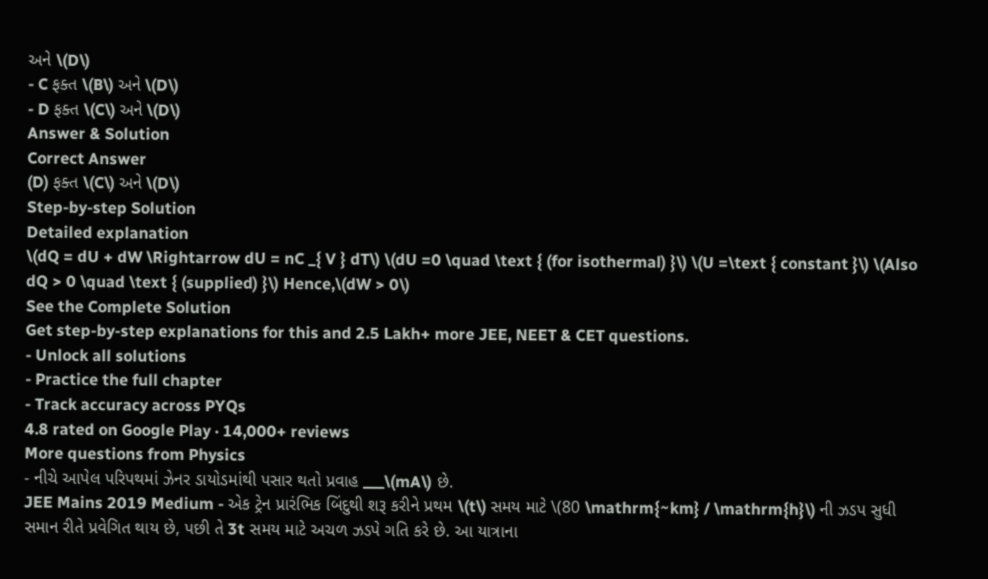અને \(D\)
- C ફક્ત \(B\) અને \(D\)
- D ફક્ત \(C\) અને \(D\)
Answer & Solution
Correct Answer
(D) ફક્ત \(C\) અને \(D\)
Step-by-step Solution
Detailed explanation
\(dQ = dU + dW \Rightarrow dU = nC _{ V } dT\) \(dU =0 \quad \text { (for isothermal) }\) \(U =\text { constant }\) \(Also dQ > 0 \quad \text { (supplied) }\) Hence,\(dW > 0\)
See the Complete Solution
Get step-by-step explanations for this and 2.5 Lakh+ more JEE, NEET & CET questions.
- Unlock all solutions
- Practice the full chapter
- Track accuracy across PYQs
4.8 rated on Google Play · 14,000+ reviews
More questions from Physics
- નીચે આપેલ પરિપથમાં ઝેનર ડાયોડમાંથી પસાર થતો પ્રવાહ ___\(mA\) છે.
JEE Mains 2019 Medium - એક ટ્રેન પ્રારંભિક બિંદુથી શરૂ કરીને પ્રથમ \(t\) સમય માટે \(80 \mathrm{~km} / \mathrm{h}\) ની ઝડપ સુધી સમાન રીતે પ્રવેગિત થાય છે, પછી તે 3t સમય માટે અચળ ઝડપે ગતિ કરે છે. આ યાત્રાના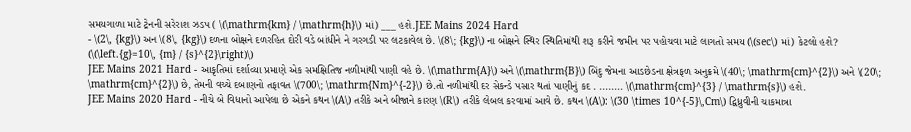સમયગાળા માટે ટ્રેનની સરેરાશ ઝડપ ( \(\mathrm{km} / \mathrm{h}\) માં) ___ હશે.JEE Mains 2024 Hard
- \(2\, {kg}\) અન \(8\, {kg}\) દળના બોક્ષને દળરહિત દોરી વડે બાંધીને ને ગરગડી પર લટકાવેલ છે. \(8\; {kg}\) ના બોક્ષને સ્થિર સ્થિતિમાંથી શરૂ કરીને જમીન પર પહોચવા માટે લાગતો સમય (\(sec\) માં) કેટલો હશે? (\(\left.{g}=10\, {m} / {s}^{2}\right)\)
JEE Mains 2021 Hard - આકૃતિમાં દર્શાવ્યા પ્રમાણે એક સમક્ષિતિજ નળીમાંથી પાણી વહે છે. \(\mathrm{A}\) અને \(\mathrm{B}\) બિંદુ જેમના આડછેડના ક્ષેત્રફળ અનુક્રમે \(40\; \mathrm{cm}^{2}\) અને \(20\; \mathrm{cm}^{2}\) છે, તેમની વચ્ચે દબાણનો તફાવત \(700\; \mathrm{Nm}^{-2}\) છે.તો નળીમાંથી દર સેકન્ડે પસાર થતાં પાણીનું કદ . ........ \(\mathrm{cm}^{3} / \mathrm{s}\) હશે.
JEE Mains 2020 Hard - નીચે બે વિધાનો આપેલા છે એકને કથન \(A\) તરીકે અને બીજાને કારણ \(R\) તરીકે લેબલ કરવામાં આવે છે. કથન \(A\): \(30 \times 10^{-5}\,Cm\) દ્વિધ્રુવીની ચાકમાત્રા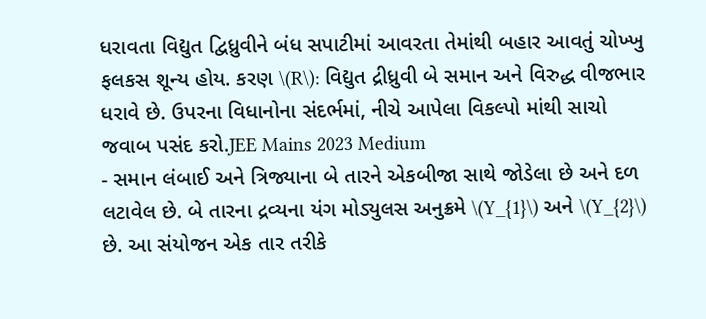ધરાવતા વિદ્યુત દ્વિધ્રુવીને બંધ સપાટીમાં આવરતા તેમાંથી બહાર આવતું ચોખ્ખુ ફલકસ શૂન્ય હોય. કરણ \(R\): વિદ્યુત દ્રીધ્રુવી બે સમાન અને વિરુદ્ધ વીજભાર ધરાવે છે. ઉપરના વિધાનોના સંદર્ભમાં, નીચે આપેલા વિકલ્પો માંથી સાચો જવાબ પસંદ કરો.JEE Mains 2023 Medium
- સમાન લંબાઈ અને ત્રિજ્યાના બે તારને એકબીજા સાથે જોડેલા છે અને દળ લટાવેલ છે. બે તારના દ્રવ્યના યંગ મોડ્યુલસ અનુક્રમે \(Y_{1}\) અને \(Y_{2}\) છે. આ સંયોજન એક તાર તરીકે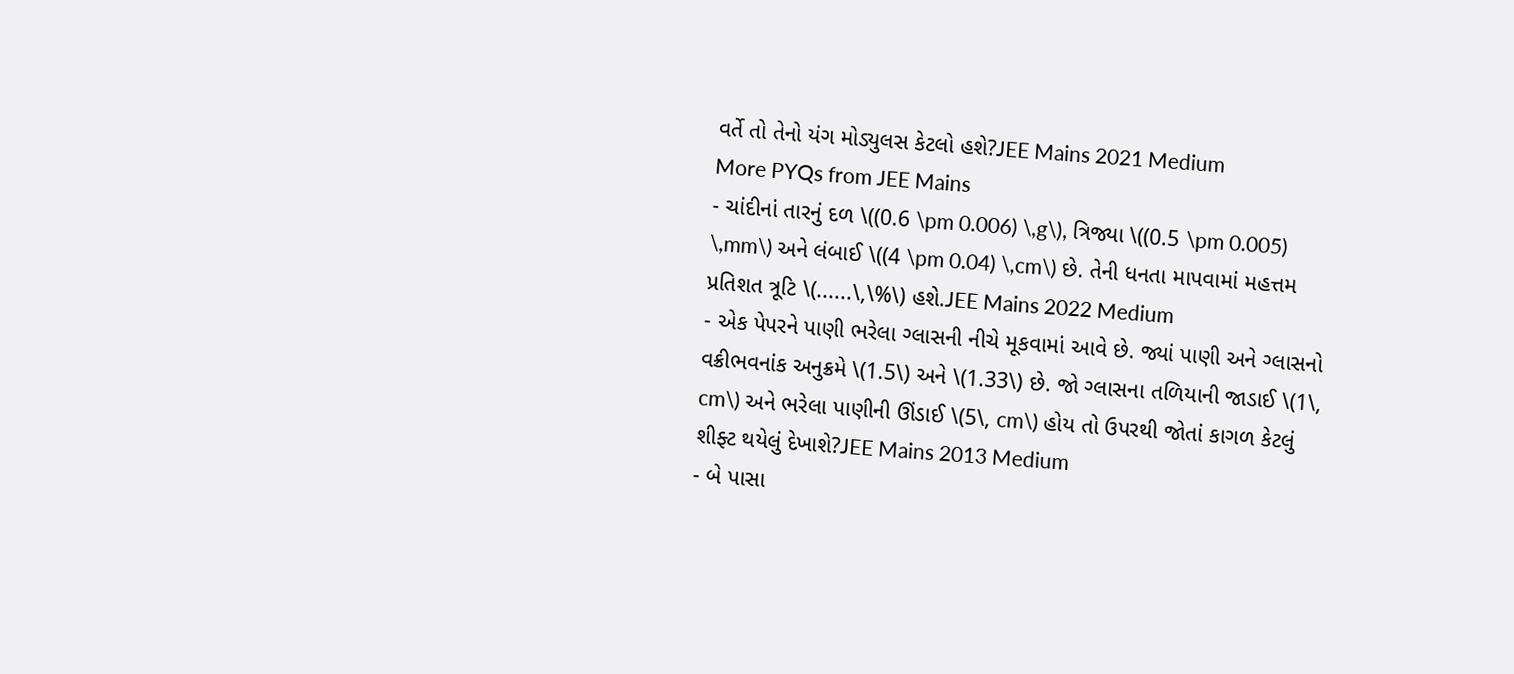વર્તે તો તેનો યંગ મોડ્યુલસ કેટલો હશે?JEE Mains 2021 Medium
More PYQs from JEE Mains
- ચાંદીનાં તારનું દળ \((0.6 \pm 0.006) \,g\), ત્રિજ્યા \((0.5 \pm 0.005) \,mm\) અને લંબાઈ \((4 \pm 0.04) \,cm\) છે. તેની ધનતા માપવામાં મહત્તમ પ્રતિશત ત્રૂટિ \(......\,\%\) હશે.JEE Mains 2022 Medium
- એક પેપરને પાણી ભરેલા ગ્લાસની નીચે મૂકવામાં આવે છે. જ્યાં પાણી અને ગ્લાસનો વક્રીભવનાંક અનુક્રમે \(1.5\) અને \(1.33\) છે. જો ગ્લાસના તળિયાની જાડાઈ \(1\, cm\) અને ભરેલા પાણીની ઊંડાઈ \(5\, cm\) હોય તો ઉપરથી જોતાં કાગળ કેટલું શીફ્ટ થયેલું દેખાશે?JEE Mains 2013 Medium
- બે પાસા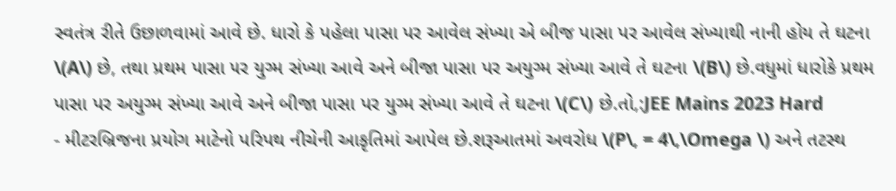સ્વતંત્ર રીતે ઉછાળવામાં આવે છે. ધારો કે પહેલા પાસા પર આવેલ સંખ્યા એ બીજ પાસા પર આવેલ સંખ્યાથી નાની હોય તે ઘટના \(A\) છે, તથા પ્રથમ પાસા ૫ર યુગ્મ સંખ્યા આવે અને બીજા પાસા પર અયુગ્મ સંખ્યા આવે તે ઘટના \(B\) છે.વધુમાં ધારોકે પ્રથમ પાસા પર અયુગ્મ સંખ્યા આવે અને બીજા પાસા પર યુગ્મ સંખ્યા આવે તે ઘટના \(C\) છે.તો,:JEE Mains 2023 Hard
- મીટરબ્રિજના પ્રયોગ માટેનો પરિપથ નીચેની આકૃતિમાં આપેલ છે.શરૂઆતમાં અવરોધ \(P\, = 4\,\Omega \) અને તટસ્થ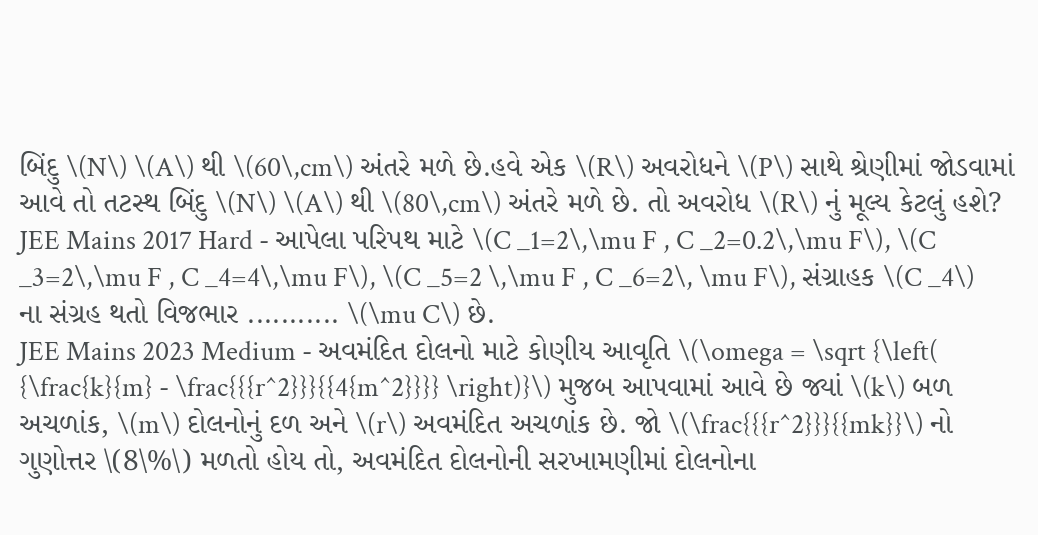બિંદુ \(N\) \(A\) થી \(60\,cm\) અંતરે મળે છે.હવે એક \(R\) અવરોધને \(P\) સાથે શ્રેણીમાં જોડવામાં આવે તો તટસ્થ બિંદુ \(N\) \(A\) થી \(80\,cm\) અંતરે મળે છે. તો અવરોધ \(R\) નું મૂલ્ય કેટલું હશે?
JEE Mains 2017 Hard - આપેલા પરિપથ માટે \(C _1=2\,\mu F , C _2=0.2\,\mu F\), \(C _3=2\,\mu F , C _4=4\,\mu F\), \(C _5=2 \,\mu F , C _6=2\, \mu F\), સંગ્રાહક \(C _4\) ના સંગ્રહ થતો વિજભાર ........... \(\mu C\) છે.
JEE Mains 2023 Medium - અવમંદિત દોલનો માટે કોણીય આવૃતિ \(\omega = \sqrt {\left( {\frac{k}{m} - \frac{{{r^2}}}{{4{m^2}}}} \right)}\) મુજબ આપવામાં આવે છે જ્યાં \(k\) બળ અચળાંક, \(m\) દોલનોનું દળ અને \(r\) અવમંદિત અચળાંક છે. જો \(\frac{{{r^2}}}{{mk}}\) નો ગુણોત્તર \(8\%\) મળતો હોય તો, અવમંદિત દોલનોની સરખામણીમાં દોલનોના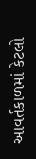આવર્તકાળમાં કેટલો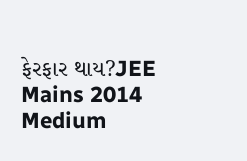ફેરફાર થાય?JEE Mains 2014 Medium